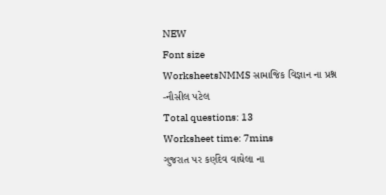NEW
Font size
WorksheetsNMMS સામાજિક વિજ્ઞાન ના પ્રશ્ન -નૌસીલ પટેલ
Total questions: 13
Worksheet time: 7mins
ગુજરાત પર કર્ણદેવ વાઘેલા ના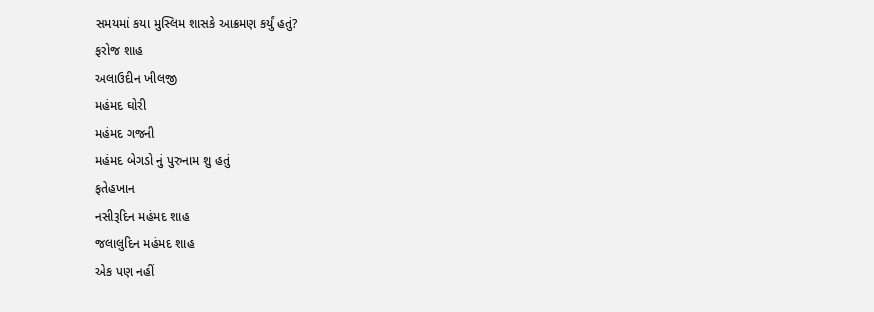સમયમાં કયા મુસ્લિમ શાસકે આક્રમણ કર્યું હતું?
ફરોજ શાહ
અલાઉદીન ખીલજી
મહંમદ ઘોરી
મહંમદ ગજની
મહંમદ બેગડો નું પુરુનામ શુ હતું
ફતેહખાન
નસીરૂદિન મહંમદ શાહ
જલાલુદિન મહંમદ શાહ
એક પણ નહીં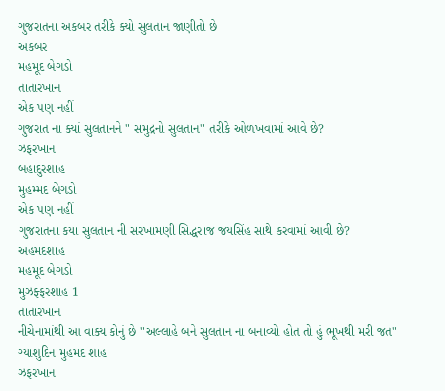ગુજરાતના અકબર તરીકે ક્યો સુલતાન જાણીતો છે
અકબર
મહમૂદ બેગડો
તાતારખાન
એક પણ નહીં
ગુજરાત ના ક્યાં સુલતાનને " સમુદ્રનો સુલતાન" તરીકે ઓળખવામાં આવે છે?
ઝફરખાન
બહાદુરશાહ
મુહમ્મદ બેગડો
એક પણ નહીં
ગુજરાતના કયા સુલતાન ની સરખામણી સિદ્ધરાજ જયસિંહ સાથે કરવામાં આવી છે?
અહમદશાહ
મહમૂદ બેગડો
મુઝફ્ફરશાહ 1
તાતારખાન
નીચેનામાંથી આ વાક્ય કોનું છે "અલ્લાહે બને સુલતાન ના બનાવ્યો હોત તો હું ભૂખથી મરી જત"
ગ્યાશુદિન મુહમદ શાહ
ઝફરખાન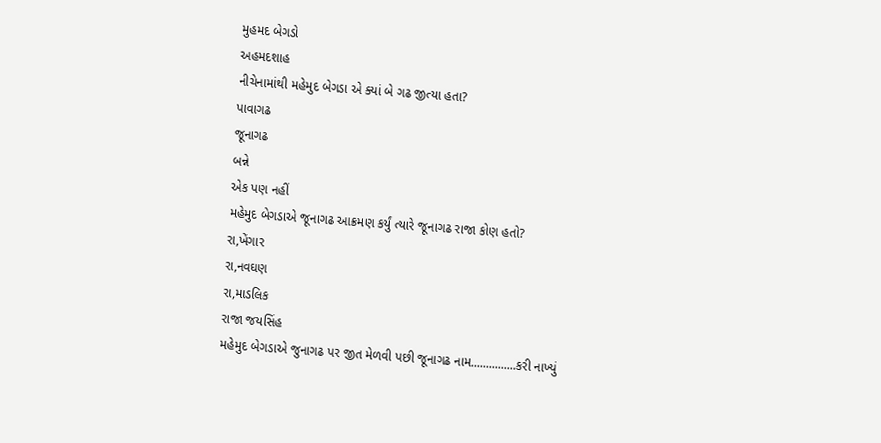મુહમદ બેગડો
અહમદશાહ
નીચેનામાંથી મહેમુદ બેગડા એ ક્યાં બે ગઢ જીત્યા હતા?
પાવાગઢ
જૂનાગઢ
બન્ને
એક પણ નહીં
મહેમુદ બેગડાએ જૂનાગઢ આક્રમણ કર્યું ત્યારે જૂનાગઢ રાજા કોણ હતો?
રા,ખેંગાર
રા,નવઘણ
રા,માડલિક
રાજા જયસિંહ
મહેમુદ બેગડાએ જુનાગઢ પર જીત મેળવી પછી જૂનાગઢ નામ...............કરી નાખ્યું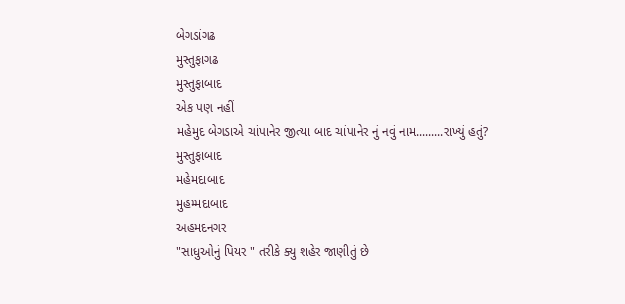બેગડાંગઢ
મુસ્તુફાગઢ
મુસ્તુફાબાદ
એક પણ નહીં
મહેમુદ બેગડાએ ચાંપાનેર જીત્યા બાદ ચાંપાનેર નું નવું નામ.........રાખ્યું હતું?
મુસ્તુફાબાદ
મહેમદાબાદ
મુહમ્મદાબાદ
અહમદનગર
"સાધુઓનું પિયર " તરીકે ક્યુ શહેર જાણીતું છે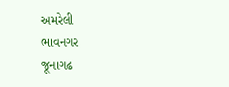અમરેલી
ભાવનગર
જૂનાગઢ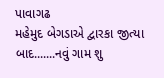પાવાગઢ
મહેમુદ બેગડાએ દ્વારકા જીત્યા બાદ.......નવું ગામ શુ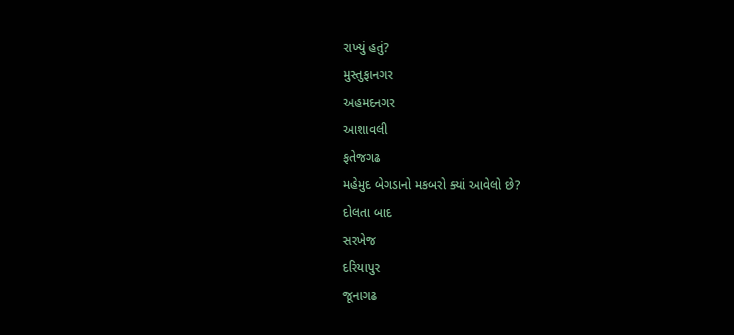રાખ્યું હતું?
મુસ્તુફાનગર
અહમદનગર
આશાવલી
ફતેજગઢ
મહેમુદ બેગડાનો મકબરો ક્યાં આવેલો છે?
દોલતા બાદ
સરખેજ
દરિયાપુર
જૂનાગઢ